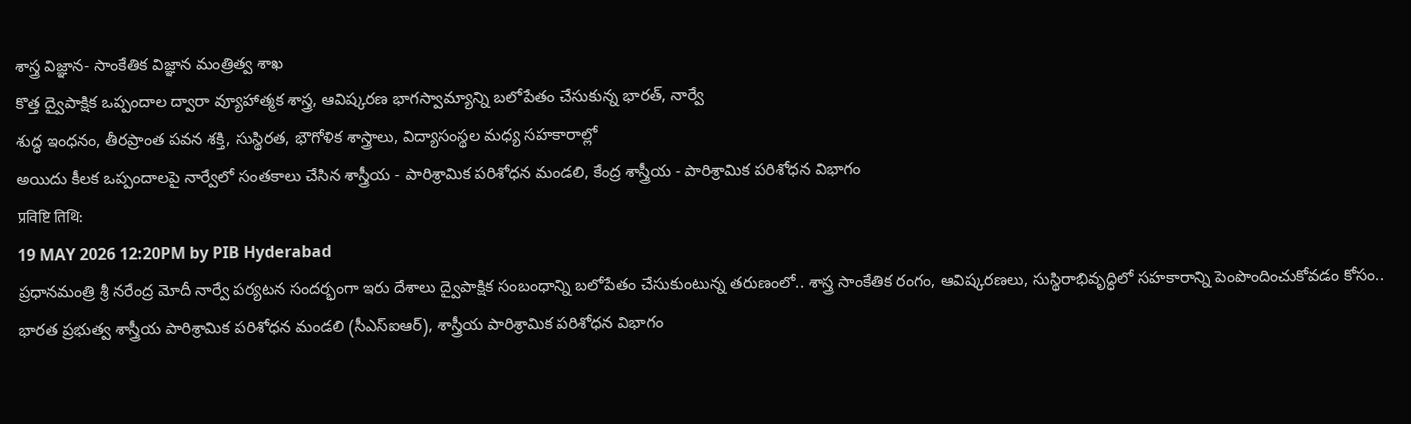శాస్త్ర విజ్ఞాన- సాంకేతిక విజ్ఞాన మంత్రిత్వ శాఖ
కొత్త ద్వైపాక్షిక ఒప్పందాల ద్వారా వ్యూహాత్మక శాస్త్ర, ఆవిష్కరణ భాగస్వామ్యాన్ని బలోపేతం చేసుకున్న భారత్, నార్వే
శుద్ధ ఇంధనం, తీరప్రాంత పవన శక్తి, సుస్థిరత, భౌగోళిక శాస్త్రాలు, విద్యాసంస్థల మధ్య సహకారాల్లో
అయిదు కీలక ఒప్పందాలపై నార్వేలో సంతకాలు చేసిన శాస్త్రీయ - పారిశ్రామిక పరిశోధన మండలి, కేంద్ర శాస్త్రీయ - పారిశ్రామిక పరిశోధన విభాగం
प्रविष्टि तिथि:
19 MAY 2026 12:20PM by PIB Hyderabad
ప్రధానమంత్రి శ్రీ నరేంద్ర మోదీ నార్వే పర్యటన సందర్భంగా ఇరు దేశాలు ద్వైపాక్షిక సంబంధాన్ని బలోపేతం చేసుకుంటున్న తరుణంలో.. శాస్త్ర సాంకేతిక రంగం, ఆవిష్కరణలు, సుస్థిరాభివృద్ధిలో సహకారాన్ని పెంపొందించుకోవడం కోసం.. భారత ప్రభుత్వ శాస్త్రీయ పారిశ్రామిక పరిశోధన మండలి (సీఎస్ఐఆర్), శాస్త్రీయ పారిశ్రామిక పరిశోధన విభాగం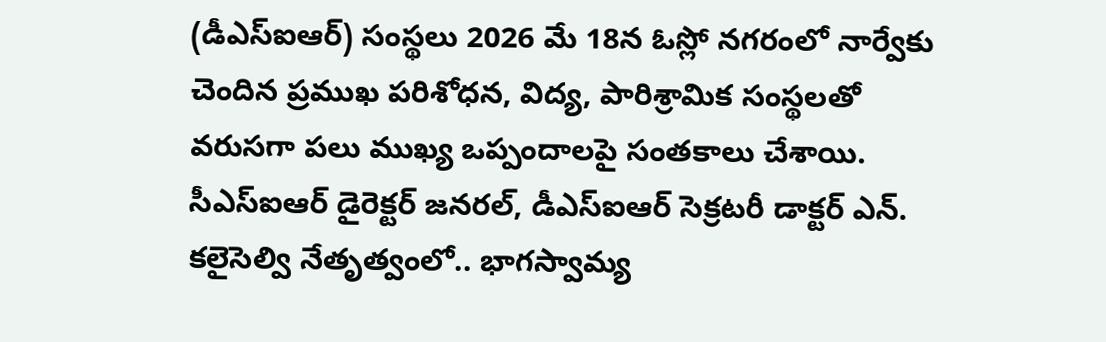(డీఎస్ఐఆర్) సంస్థలు 2026 మే 18న ఓస్లో నగరంలో నార్వేకు చెందిన ప్రముఖ పరిశోధన, విద్య, పారిశ్రామిక సంస్థలతో వరుసగా పలు ముఖ్య ఒప్పందాలపై సంతకాలు చేశాయి.
సీఎస్ఐఆర్ డైరెక్టర్ జనరల్, డీఎస్ఐఆర్ సెక్రటరీ డాక్టర్ ఎన్. కలైసెల్వి నేతృత్వంలో.. భాగస్వామ్య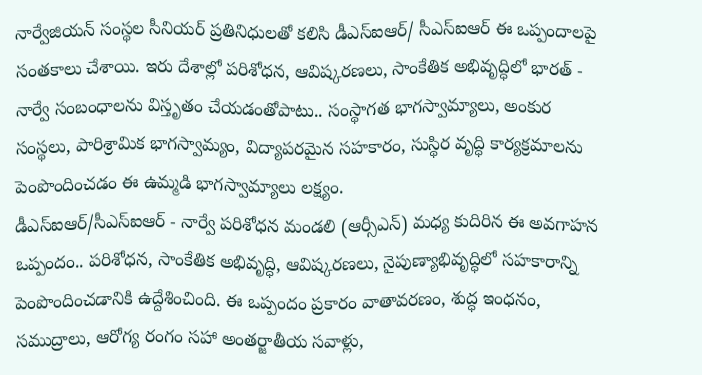నార్వేజియన్ సంస్థల సీనియర్ ప్రతినిధులతో కలిసి డీఎస్ఐఆర్/ సీఎస్ఐఆర్ ఈ ఒప్పందాలపై సంతకాలు చేశాయి. ఇరు దేశాల్లో పరిశోధన, ఆవిష్కరణలు, సాంకేతిక అభివృద్ధిలో భారత్ - నార్వే సంబంధాలను విస్తృతం చేయడంతోపాటు.. సంస్థాగత భాగస్వామ్యాలు, అంకుర సంస్థలు, పారిశ్రామిక భాగస్వామ్యం, విద్యాపరమైన సహకారం, సుస్థిర వృద్ధి కార్యక్రమాలను పెంపొందించడం ఈ ఉమ్మడి భాగస్వామ్యాలు లక్ష్యం.
డీఎస్ఐఆర్/సీఎస్ఐఆర్ - నార్వే పరిశోధన మండలి (ఆర్సీఎన్) మధ్య కుదిరిన ఈ అవగాహన ఒప్పందం.. పరిశోధన, సాంకేతిక అభివృద్ధి, ఆవిష్కరణలు, నైపుణ్యాభివృద్ధిలో సహకారాన్ని పెంపొందించడానికి ఉద్దేశించింది. ఈ ఒప్పందం ప్రకారం వాతావరణం, శుద్ధ ఇంధనం, సముద్రాలు, ఆరోగ్య రంగం సహా అంతర్జాతీయ సవాళ్లు,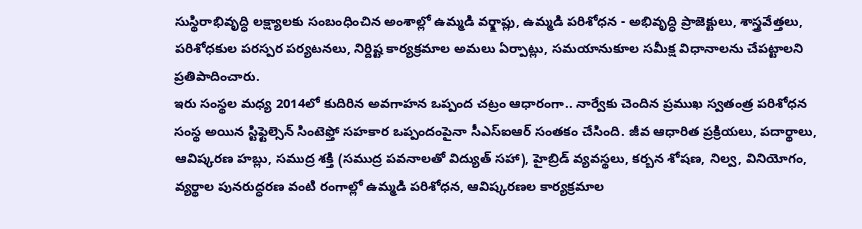సుస్థిరాభివృద్ధి లక్ష్యాలకు సంబంధించిన అంశాల్లో ఉమ్మడి వర్క్షాప్లు, ఉమ్మడి పరిశోధన - అభివృద్ధి ప్రాజెక్టులు, శాస్త్రవేత్తలు, పరిశోధకుల పరస్పర పర్యటనలు, నిర్దిష్ట కార్యక్రమాల అమలు ఏర్పాట్లు, సమయానుకూల సమీక్ష విధానాలను చేపట్టాలని ప్రతిపాదించారు.
ఇరు సంస్థల మధ్య 2014లో కుదిరిన అవగాహన ఒప్పంద చట్రం ఆధారంగా.. నార్వేకు చెందిన ప్రముఖ స్వతంత్ర పరిశోధన సంస్థ అయిన స్టిఫ్టెల్సెన్ సింటెఫ్తో సహకార ఒప్పందంపైనా సీఎస్ఐఆర్ సంతకం చేసింది. జీవ ఆధారిత ప్రక్రియలు, పదార్థాలు, ఆవిష్కరణ హబ్లు, సముద్ర శక్తి (సముద్ర పవనాలతో విద్యుత్ సహా), హైబ్రిడ్ వ్యవస్థలు, కర్బన శోషణ, నిల్వ, వినియోగం, వ్యర్థాల పునరుద్ధరణ వంటి రంగాల్లో ఉమ్మడి పరిశోధన, ఆవిష్కరణల కార్యక్రమాల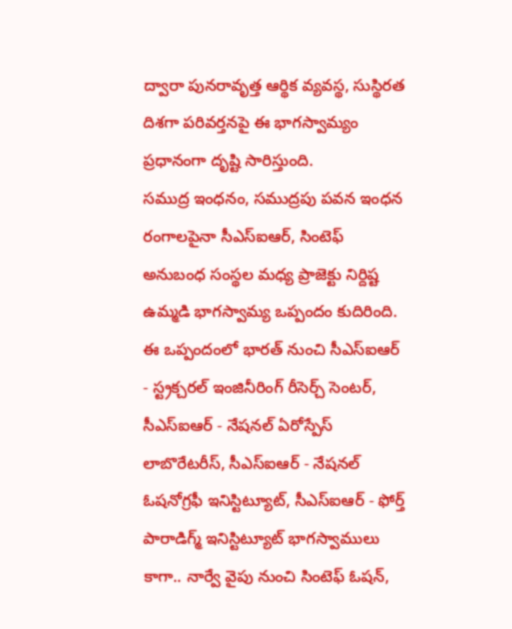ద్వారా పునరావృత్త ఆర్థిక వ్యవస్థ, సుస్థిరత దిశగా పరివర్తనపై ఈ భాగస్వామ్యం ప్రధానంగా దృష్టి సారిస్తుంది.
సముద్ర ఇంధనం, సముద్రపు పవన ఇంధన రంగాలపైనా సీఎస్ఐఆర్, సింటెఫ్ అనుబంధ సంస్థల మధ్య ప్రాజెక్టు నిర్దిష్ట ఉమ్మడి భాగస్వామ్య ఒప్పందం కుదిరింది. ఈ ఒప్పందంలో భారత్ నుంచి సీఎస్ఐఆర్ - స్ట్రక్చరల్ ఇంజినీరింగ్ రీసెర్చ్ సెంటర్, సీఎస్ఐఆర్ - నేషనల్ ఏరోస్పేస్ లాబొరేటరీస్, సీఎస్ఐఆర్ - నేషనల్ ఓషనోగ్రఫీ ఇనిస్టిట్యూట్, సీఎస్ఐఆర్ - ఫోర్త్ పారాడిగ్మ్ ఇనిస్టిట్యూట్ భాగస్వాములు కాగా.. నార్వే వైపు నుంచి సింటెఫ్ ఓషన్,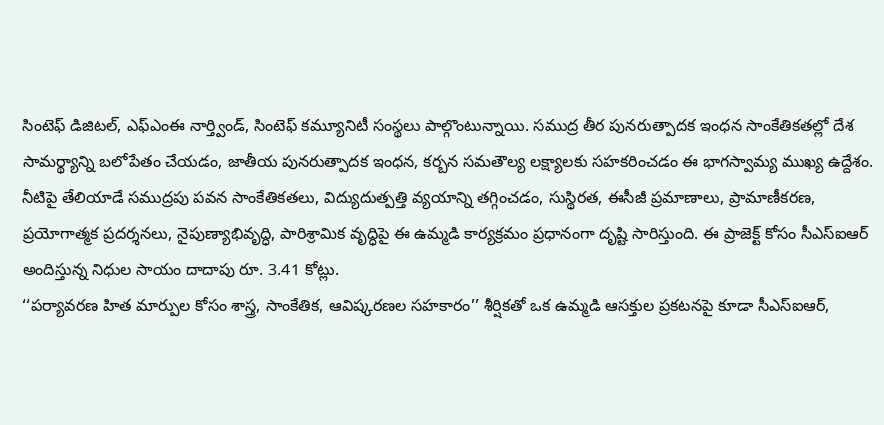సింటెఫ్ డిజిటల్, ఎఫ్ఎంఈ నార్త్విండ్, సింటెఫ్ కమ్యూనిటీ సంస్థలు పాల్గొంటున్నాయి. సముద్ర తీర పునరుత్పాదక ఇంధన సాంకేతికతల్లో దేశ సామర్థ్యాన్ని బలోపేతం చేయడం, జాతీయ పునరుత్పాదక ఇంధన, కర్బన సమతౌల్య లక్ష్యాలకు సహకరించడం ఈ భాగస్వామ్య ముఖ్య ఉద్దేశం. నీటిపై తేలియాడే సముద్రపు పవన సాంకేతికతలు, విద్యుదుత్పత్తి వ్యయాన్ని తగ్గించడం, సుస్థిరత, ఈసీజీ ప్రమాణాలు, ప్రామాణీకరణ, ప్రయోగాత్మక ప్రదర్శనలు, నైపుణ్యాభివృద్ధి, పారిశ్రామిక వృద్ధిపై ఈ ఉమ్మడి కార్యక్రమం ప్రధానంగా దృష్టి సారిస్తుంది. ఈ ప్రాజెక్ట్ కోసం సీఎస్ఐఆర్ అందిస్తున్న నిధుల సాయం దాదాపు రూ. 3.41 కోట్లు.
‘‘పర్యావరణ హిత మార్పుల కోసం శాస్త్ర, సాంకేతిక, ఆవిష్కరణల సహకారం’’ శీర్షికతో ఒక ఉమ్మడి ఆసక్తుల ప్రకటనపై కూడా సీఎస్ఐఆర్,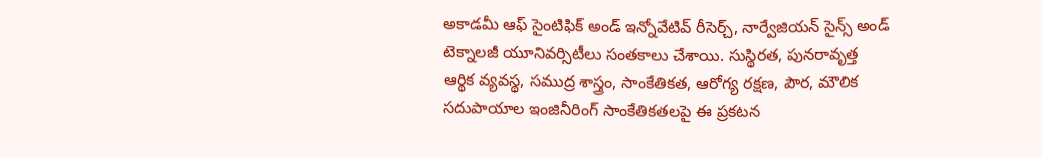అకాడమీ ఆఫ్ సైంటిఫిక్ అండ్ ఇన్నోవేటివ్ రీసెర్చ్, నార్వేజియన్ సైన్స్ అండ్ టెక్నాలజీ యూనివర్సిటీలు సంతకాలు చేశాయి. సుస్థిరత, పునరావృత్త ఆర్థిక వ్యవస్థ, సముద్ర శాస్త్రం, సాంకేతికత, ఆరోగ్య రక్షణ, పౌర, మౌలిక సదుపాయాల ఇంజినీరింగ్ సాంకేతికతలపై ఈ ప్రకటన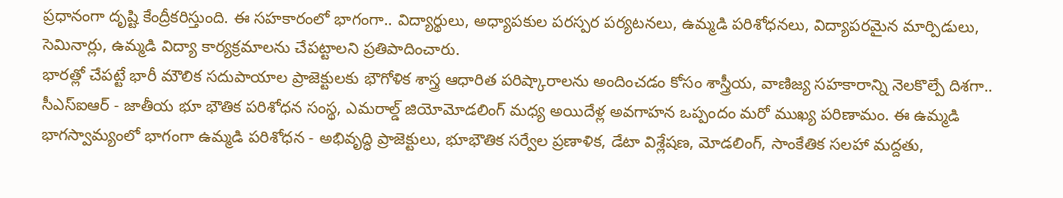ప్రధానంగా దృష్టి కేంద్రీకరిస్తుంది. ఈ సహకారంలో భాగంగా.. విద్యార్థులు, అధ్యాపకుల పరస్పర పర్యటనలు, ఉమ్మడి పరిశోధనలు, విద్యాపరమైన మార్పిడులు, సెమినార్లు, ఉమ్మడి విద్యా కార్యక్రమాలను చేపట్టాలని ప్రతిపాదించారు.
భారత్లో చేపట్టే భారీ మౌలిక సదుపాయాల ప్రాజెక్టులకు భౌగోళిక శాస్త్ర ఆధారిత పరిష్కారాలను అందించడం కోసం శాస్త్రీయ, వాణిజ్య సహకారాన్ని నెలకొల్పే దిశగా.. సీఎస్ఐఆర్ - జాతీయ భూ భౌతిక పరిశోధన సంస్థ, ఎమరాల్డ్ జియోమోడలింగ్ మధ్య అయిదేళ్ల అవగాహన ఒప్పందం మరో ముఖ్య పరిణామం. ఈ ఉమ్మడి భాగస్వామ్యంలో భాగంగా ఉమ్మడి పరిశోధన - అభివృద్ధి ప్రాజెక్టులు, భూభౌతిక సర్వేల ప్రణాళిక, డేటా విశ్లేషణ, మోడలింగ్, సాంకేతిక సలహా మద్దతు,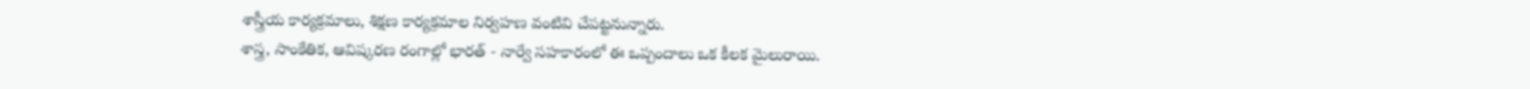శాస్త్రీయ కార్యక్రమాలు, శిక్షణ కార్యక్రమాల నిర్వహణ వంటివి చేపట్టనున్నారు.
శాస్త్ర, సాంకేతిక, ఆవిష్కరణ రంగాల్లో భారత్ - నార్వే సహకారంలో ఈ ఒప్పందాలు ఒక కీలక మైలురాయి.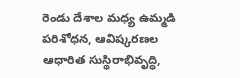రెండు దేశాల మధ్య ఉమ్మడి పరిశోధన, ఆవిష్కరణల ఆధారిత సుస్థిరాభివృద్ధి,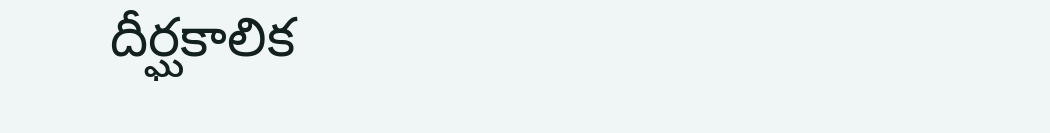దీర్ఘకాలిక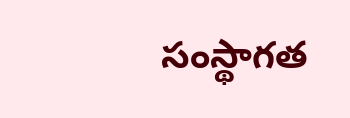సంస్థాగత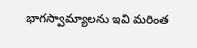భాగస్వామ్యాలను ఇవి మరింత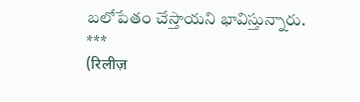బలోపేతం చేస్తాయని భావిస్తున్నారు.
***
(रिलीज़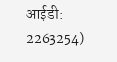आईडी: 2263254)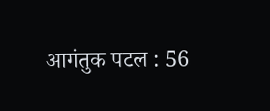आगंतुक पटल : 56